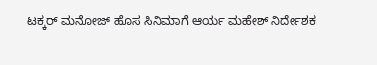ಟಕ್ಕರ್ ಮನೋಜ್ ಹೊಸ ಸಿನಿಮಾಗೆ ಆರ್ಯ ಮಹೇಶ್ ನಿರ್ದೇಶಕ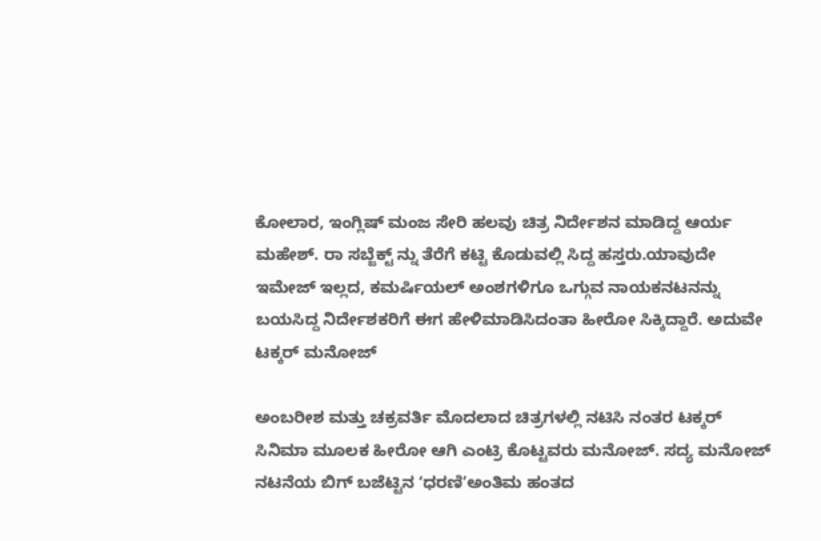ಕೋಲಾರ, ಇಂಗ್ಲಿಷ್ ಮಂಜ ಸೇರಿ ಹಲವು ಚಿತ್ರ ನಿರ್ದೇಶನ ಮಾಡಿದ್ದ ಆರ್ಯ ಮಹೇಶ್. ರಾ ಸಬ್ಜೆಕ್ಟ್ ನ್ನು ತೆರೆಗೆ ಕಟ್ಟಿ ಕೊಡುವಲ್ಲಿ ಸಿದ್ದ ಹಸ್ತರು.ಯಾವುದೇ ಇಮೇಜ್ ಇಲ್ಲದ, ಕಮರ್ಷಿಯಲ್ ಅಂಶಗಳಿಗೂ ಒಗ್ಗುವ ನಾಯಕನಟನನ್ನು ಬಯಸಿದ್ದ ನಿರ್ದೇಶಕರಿಗೆ ಈಗ ಹೇಳಿಮಾಡಿಸಿದಂತಾ ಹೀರೋ ಸಿಕ್ಕಿದ್ದಾರೆ. ಅದುವೇ ಟಕ್ಕರ್ ಮನೋಜ್

ಅಂಬರೀಶ ಮತ್ತು ಚಕ್ರವರ್ತಿ ಮೊದಲಾದ ಚಿತ್ರಗಳಲ್ಲಿ ನಟಿಸಿ ನಂತರ ಟಕ್ಕರ್ ಸಿನಿಮಾ ಮೂಲಕ ಹೀರೋ ಆಗಿ ಎಂಟ್ರಿ ಕೊಟ್ಟವರು ಮನೋಜ್. ಸದ್ಯ ಮನೋಜ್ ನಟನೆಯ ಬಿಗ್ ಬಜೆಟ್ಟಿನ ʻಧರಣಿʼಅಂತಿಮ ಹಂತದ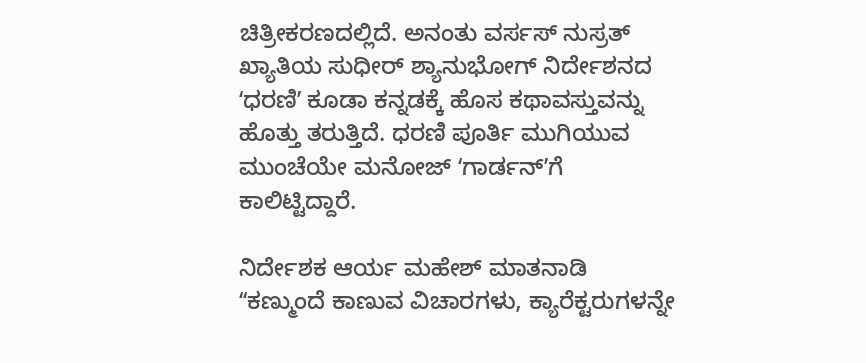ಚಿತ್ರೀಕರಣದಲ್ಲಿದೆ. ಅನಂತು ವರ್ಸಸ್ ನುಸ್ರತ್ ಖ್ಯಾತಿಯ ಸುಧೀರ್ ಶ್ಯಾನುಭೋಗ್ ನಿರ್ದೇಶನದ ʻಧರಣಿʼ ಕೂಡಾ ಕನ್ನಡಕ್ಕೆ ಹೊಸ ಕಥಾವಸ್ತುವನ್ನು ಹೊತ್ತು ತರುತ್ತಿದೆ. ಧರಣಿ ಪೂರ್ತಿ ಮುಗಿಯುವ ಮುಂಚೆಯೇ ಮನೋಜ್ ʻಗಾರ್ಡನ್ʼಗೆ ಕಾಲಿಟ್ಟಿದ್ದಾರೆ.

ನಿರ್ದೇಶಕ ಆರ್ಯ ಮಹೇಶ್ ಮಾತನಾಡಿ ʻʻಕಣ್ಮುಂದೆ ಕಾಣುವ ವಿಚಾರಗಳು, ಕ್ಯಾರೆಕ್ಟರುಗಳನ್ನೇ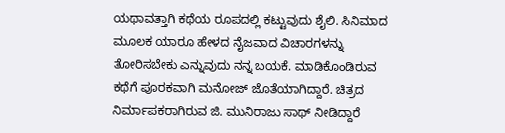ಯಥಾವತ್ತಾಗಿ ಕಥೆಯ ರೂಪದಲ್ಲಿ ಕಟ್ಟುವುದು ಶೈಲಿ. ಸಿನಿಮಾದ ಮೂಲಕ ಯಾರೂ ಹೇಳದ ನೈಜವಾದ ವಿಚಾರಗಳನ್ನು ತೋರಿಸಬೇಕು ಎನ್ನುವುದು ನನ್ನ ಬಯಕೆ. ಮಾಡಿಕೊಂಡಿರುವ ಕಥೆಗೆ ಪೂರಕವಾಗಿ ಮನೋಜ್ ಜೊತೆಯಾಗಿದ್ದಾರೆ. ಚಿತ್ರದ ನಿರ್ಮಾಪಕರಾಗಿರುವ ಜಿ. ಮುನಿರಾಜು ಸಾಥ್ ನೀಡಿದ್ದಾರೆ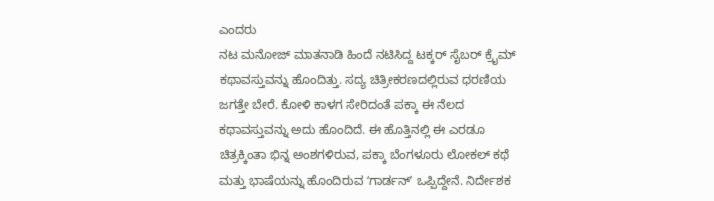ಎಂದರು
ನಟ ಮನೋಜ್ ಮಾತನಾಡಿ ಹಿಂದೆ ನಟಿಸಿದ್ದ ಟಕ್ಕರ್ ಸೈಬರ್ ಕ್ರೈಮ್ ಕಥಾವಸ್ತುವನ್ನು ಹೊಂದಿತ್ತು. ಸದ್ಯ ಚಿತ್ರೀಕರಣದಲ್ಲಿರುವ ಧರಣಿಯ ಜಗತ್ತೇ ಬೇರೆ. ಕೋಳಿ ಕಾಳಗ ಸೇರಿದಂತೆ ಪಕ್ಕಾ ಈ ನೆಲದ ಕಥಾವಸ್ತುವನ್ನು ಅದು ಹೊಂದಿದೆ. ಈ ಹೊತ್ತಿನಲ್ಲಿ ಈ ಎರಡೂ ಚಿತ್ರಕ್ಕಿಂತಾ ಭಿನ್ನ ಅಂಶಗಳಿರುವ, ಪಕ್ಕಾ ಬೆಂಗಳೂರು ಲೋಕಲ್ ಕಥೆ ಮತ್ತು ಭಾಷೆಯನ್ನು ಹೊಂದಿರುವ ʻಗಾರ್ಡನ್ʼ ಒಪ್ಪಿದ್ದೇನೆ. ನಿರ್ದೇಶಕ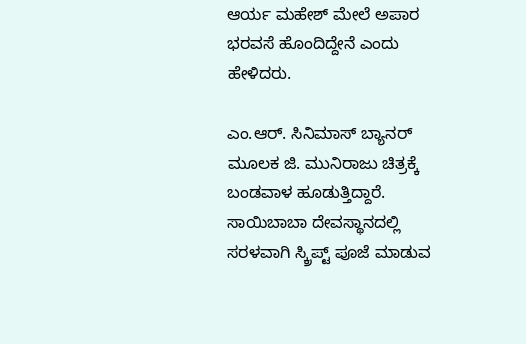ಆರ್ಯ ಮಹೇಶ್ ಮೇಲೆ ಅಪಾರ ಭರವಸೆ ಹೊಂದಿದ್ದೇನೆ ಎಂದು ಹೇಳಿದರು.

ಎಂ.ಆರ್. ಸಿನಿಮಾಸ್ ಬ್ಯಾನರ್ ಮೂಲಕ ಜಿ. ಮುನಿರಾಜು ಚಿತ್ರಕ್ಕೆ ಬಂಡವಾಳ ಹೂಡುತ್ತಿದ್ದಾರೆ. ಸಾಯಿಬಾಬಾ ದೇವಸ್ಥಾನದಲ್ಲಿ ಸರಳವಾಗಿ ಸ್ಕ್ರಿಪ್ಟ್ ಪೂಜೆ ಮಾಡುವ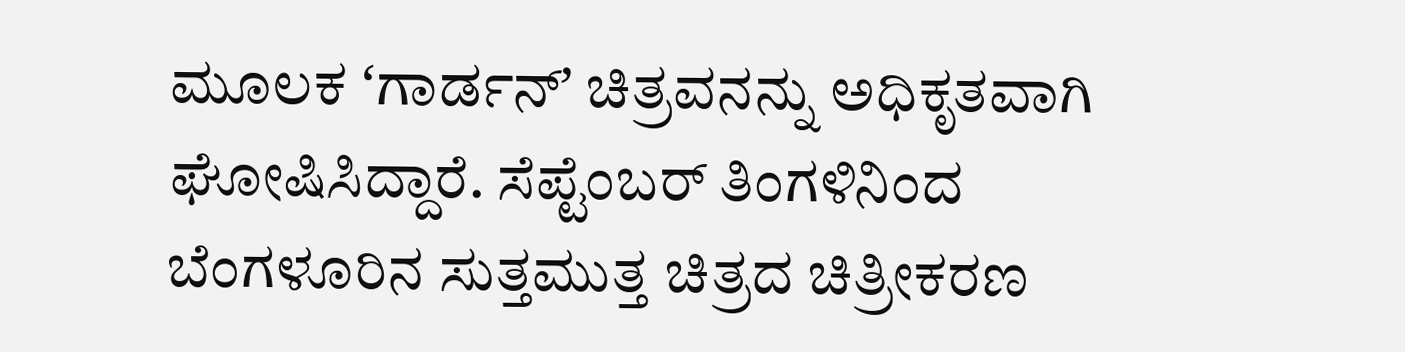ಮೂಲಕ ʻಗಾರ್ಡನ್ʼ ಚಿತ್ರವನನ್ನು ಅಧಿಕೃತವಾಗಿ ಘೋಷಿಸಿದ್ದಾರೆ. ಸೆಪ್ಟೆಂಬರ್ ತಿಂಗಳಿನಿಂದ ಬೆಂಗಳೂರಿನ ಸುತ್ತಮುತ್ತ ಚಿತ್ರದ ಚಿತ್ರೀಕರಣ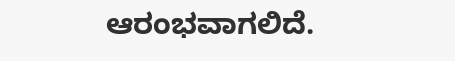ಆರಂಭವಾಗಲಿದೆ.